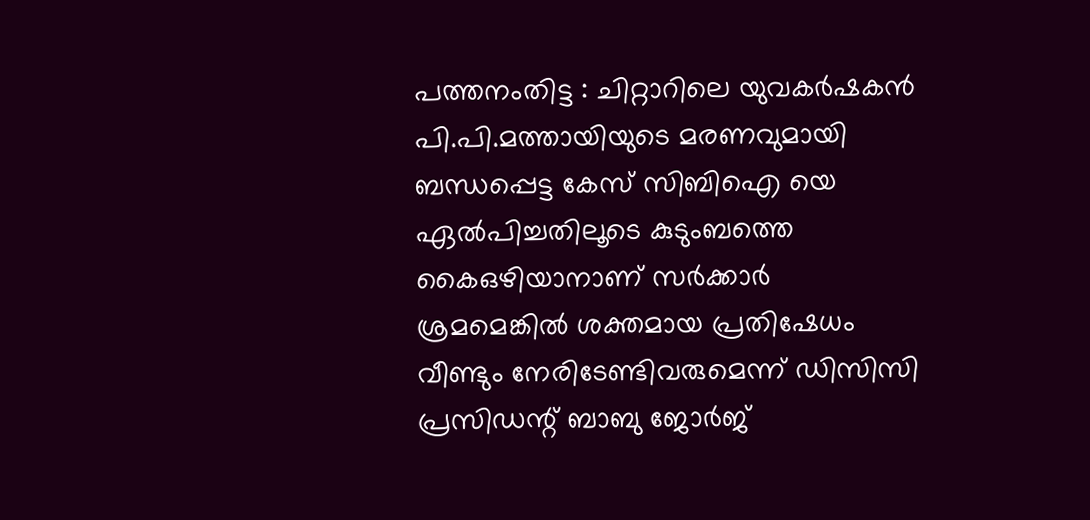പത്തനംതിട്ട : ചിറ്റാറിലെ യുവകർഷകൻ പി.പി.മത്തായിയുടെ മരണവുമായി ബന്ധപ്പെട്ട കേസ് സിബിഐ യെ ഏൽപിച്ചതിലൂടെ കുടുംബത്തെ കൈഒഴിയാനാണ് സർക്കാർ ശ്രമമെങ്കിൽ ശക്തമായ പ്രതിഷേധം വീണ്ടും നേരിടേണ്ടിവരുമെന്ന് ഡിസിസി പ്രസിഡന്റ് ബാബു ജോർജ്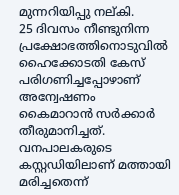മുന്നറിയിപ്പു നല്കി.
25 ദിവസം നീണ്ടുനിന്ന പ്രക്ഷോഭത്തിനൊടുവിൽ ഹൈക്കോടതി കേസ് പരിഗണിച്ചപ്പോഴാണ് അന്വേഷണം കൈമാറാൻ സർക്കാർ തീരുമാനിച്ചത്. വനപാലകരുടെ കസ്റ്റഡിയിലാണ് മത്തായി മരിച്ചതെന്ന്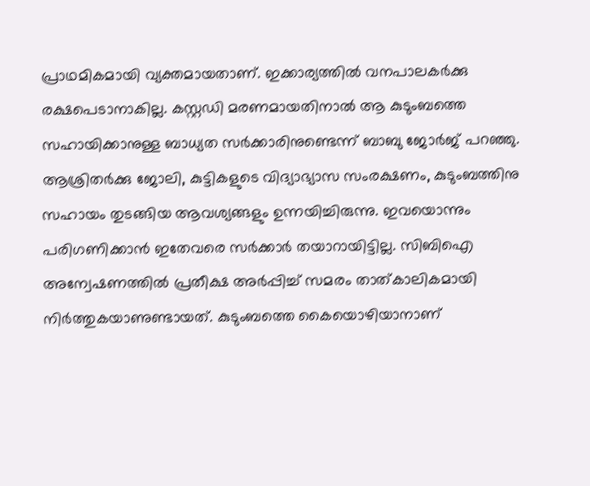പ്രാഥമികമായി വ്യക്തമായതാണ്. ഇക്കാര്യത്തിൽ വനപാലകർക്കു രക്ഷപെടാനാകില്ല. കസ്റ്റഡി മരണമായതിനാൽ ആ കുടുംബത്തെ സഹായിക്കാനുള്ള ബാധ്യത സർക്കാരിനുണ്ടെന്ന് ബാബു ജോർജ് പറഞ്ഞു. ആശ്രിതർക്കു ജോലി, കുട്ടികളുടെ വിദ്യാഭ്യാസ സംരക്ഷണം, കുടുംബത്തിനു സഹായം തുടങ്ങിയ ആവശ്യങ്ങളും ഉന്നയിച്ചിരുന്നു. ഇവയൊന്നും പരിഗണിക്കാൻ ഇതേവരെ സർക്കാർ തയാറായിട്ടില്ല. സിബിഐ അന്വേഷണത്തിൽ പ്രതീക്ഷ അർപ്പിച്ച് സമരം താത്കാലികമായി നിർത്തുകയാണുണ്ടായത്. കുടുംബത്തെ കൈയൊഴിയാനാണ്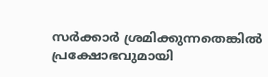സർക്കാർ ശ്രമിക്കുന്നതെങ്കിൽ പ്രക്ഷോഭവുമായി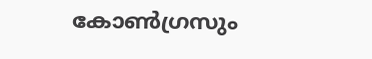കോൺഗ്രസും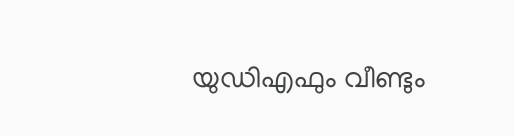യുഡിഎഫും വീണ്ടും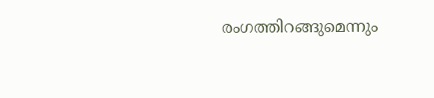രംഗത്തിറങ്ങുമെന്നും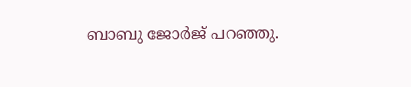ബാബു ജോർജ് പറഞ്ഞു.